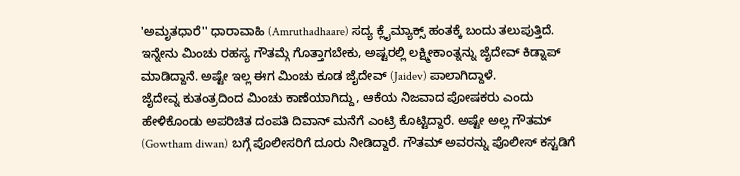'ಅಮೃತಧಾರೆ'' ಧಾರಾವಾಹಿ (Amruthadhaare) ಸದ್ಯ ಕ್ಲೈಮ್ಯಾಕ್ಸ್ ಹಂತಕ್ಕೆ ಬಂದು ತಲುಪುತ್ತಿದೆ. ಇನ್ನೇನು ಮಿಂಚು ರಹಸ್ಯ ಗೌತಮ್ಗೆ ಗೊತ್ತಾಗಬೇಕು, ಅಷ್ಟರಲ್ಲಿ ಲಕ್ಷ್ಮೀಕಾಂತ್ನನ್ನು ಜೈದೇವ್ ಕಿಡ್ನಾಪ್ ಮಾಡಿದ್ದಾನೆ. ಅಷ್ಟೇ ಇಲ್ಲ ಈಗ ಮಿಂಚು ಕೂಡ ಜೈದೇವ್ (Jaidev) ಪಾಲಾಗಿದ್ದಾಳೆ.
ಜೈದೇವ್ನ ಕುತಂತ್ರದಿಂದ ಮಿಂಚು ಕಾಣೆಯಾಗಿದ್ದು, ಆಕೆಯ ನಿಜವಾದ ಪೋಷಕರು ಎಂದು ಹೇಳಿಕೊಂಡು ಅಪರಿಚಿತ ದಂಪತಿ ದಿವಾನ್ ಮನೆಗೆ ಎಂಟ್ರಿ ಕೊಟ್ಟಿದ್ದಾರೆ. ಅಷ್ಟೇ ಅಲ್ಲ ಗೌತಮ್ (Gowtham diwan) ಬಗ್ಗೆ ಪೊಲೀಸರಿಗೆ ದೂರು ನೀಡಿದ್ದಾರೆ. ಗೌತಮ್ ಅವರನ್ನು ಪೊಲೀಸ್ ಕಸ್ಟಡಿಗೆ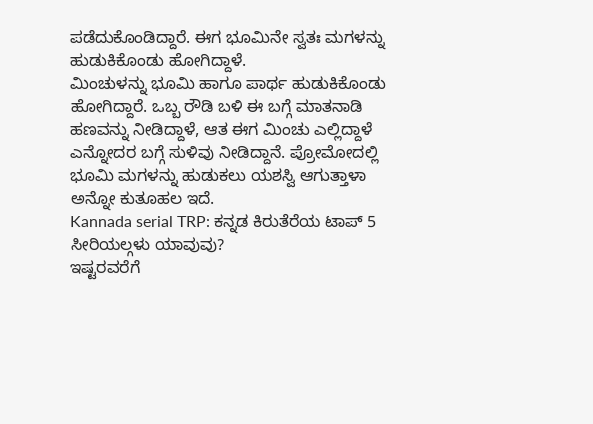ಪಡೆದುಕೊಂಡಿದ್ದಾರೆ. ಈಗ ಭೂಮಿನೇ ಸ್ವತಃ ಮಗಳನ್ನು ಹುಡುಕಿಕೊಂಡು ಹೋಗಿದ್ದಾಳೆ.
ಮಿಂಚುಳನ್ನು ಭೂಮಿ ಹಾಗೂ ಪಾರ್ಥ ಹುಡುಕಿಕೊಂಡು ಹೋಗಿದ್ದಾರೆ. ಒಬ್ಬ ರೌಡಿ ಬಳಿ ಈ ಬಗ್ಗೆ ಮಾತನಾಡಿ ಹಣವನ್ನು ನೀಡಿದ್ದಾಳೆ, ಆತ ಈಗ ಮಿಂಚು ಎಲ್ಲಿದ್ದಾಳೆ ಎನ್ನೋದರ ಬಗ್ಗೆ ಸುಳಿವು ನೀಡಿದ್ದಾನೆ. ಪ್ರೋಮೋದಲ್ಲಿ ಭೂಮಿ ಮಗಳನ್ನು ಹುಡುಕಲು ಯಶಸ್ವಿ ಆಗುತ್ತಾಳಾ ಅನ್ನೋ ಕುತೂಹಲ ಇದೆ.
Kannada serial TRP: ಕನ್ನಡ ಕಿರುತೆರೆಯ ಟಾಪ್ 5 ಸೀರಿಯಲ್ಗಳು ಯಾವುವು?
ಇಷ್ಟರವರೆಗೆ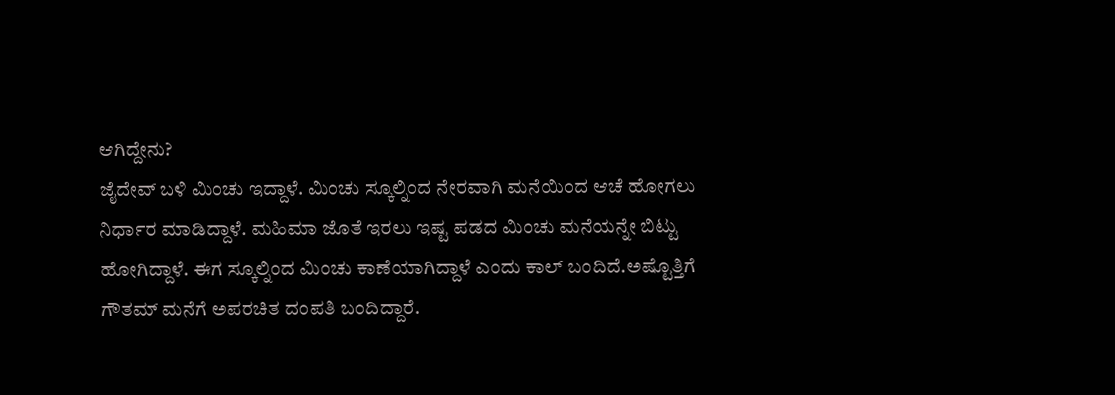ಆಗಿದ್ದೇನು?
ಜೈದೇವ್ ಬಳಿ ಮಿಂಚು ಇದ್ದಾಳೆ. ಮಿಂಚು ಸ್ಕೂಲ್ನಿಂದ ನೇರವಾಗಿ ಮನೆಯಿಂದ ಆಚೆ ಹೋಗಲು ನಿರ್ಧಾರ ಮಾಡಿದ್ದಾಳೆ. ಮಹಿಮಾ ಜೊತೆ ಇರಲು ಇಷ್ಟ ಪಡದ ಮಿಂಚು ಮನೆಯನ್ನೇ ಬಿಟ್ಟು ಹೋಗಿದ್ದಾಳೆ. ಈಗ ಸ್ಕೂಲ್ನಿಂದ ಮಿಂಚು ಕಾಣೆಯಾಗಿದ್ದಾಳೆ ಎಂದು ಕಾಲ್ ಬಂದಿದೆ.ಅಷ್ಟೊತ್ತಿಗೆ ಗೌತಮ್ ಮನೆಗೆ ಅಪರಚಿತ ದಂಪತಿ ಬಂದಿದ್ದಾರೆ.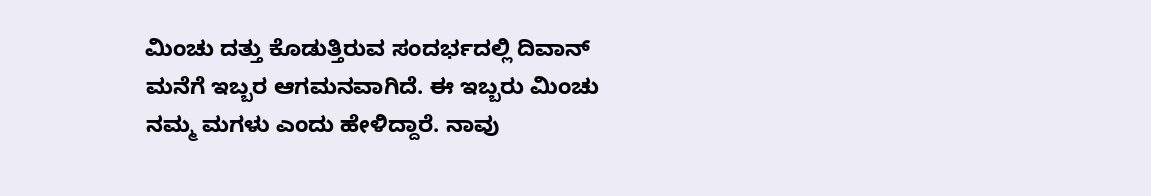ಮಿಂಚು ದತ್ತು ಕೊಡುತ್ತಿರುವ ಸಂದರ್ಭದಲ್ಲಿ ದಿವಾನ್ ಮನೆಗೆ ಇಬ್ಬರ ಆಗಮನವಾಗಿದೆ. ಈ ಇಬ್ಬರು ಮಿಂಚು ನಮ್ಮ ಮಗಳು ಎಂದು ಹೇಳಿದ್ದಾರೆ. ನಾವು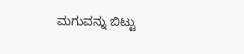ಮಗುವನ್ನು ಬಿಟ್ಟು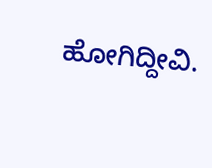ಹೋಗಿದ್ದೀವಿ.